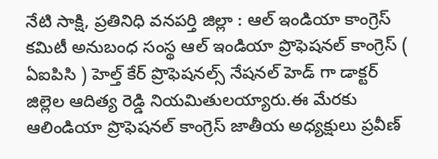నేటి సాక్షి, ప్రతినిధి వనపర్తి జిల్లా : ఆల్ ఇండియా కాంగ్రెస్ కమిటీ అనుబంధ సంస్థ ఆల్ ఇండియా ప్రొఫెషనల్ కాంగ్రెస్ ( ఏఐపిసి ) హెల్త్ కేర్ ప్రొఫెషనల్స్ నేషనల్ హెడ్ గా డాక్టర్ జిల్లెల ఆదిత్య రెడ్డి నియమితులయ్యారు.ఈ మేరకు ఆలిండియా ప్రొఫెషనల్ కాంగ్రెస్ జాతీయ అధ్యక్షులు ప్రవీణ్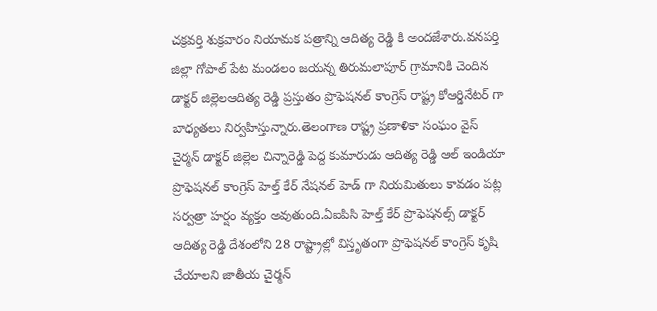చక్రవర్తి శుక్రవారం నియామక పత్రాన్ని ఆదిత్య రెడ్డి కి అందజేశారు.వనపర్తి జిల్లా గోపాల్ పేట మండలం జయన్న తిరుమలాపూర్ గ్రామానికి చెందిన డాక్టర్ జిల్లెలఆదిత్య రెడ్డి ప్రస్తుతం ప్రొఫెషనల్ కాంగ్రెస్ రాష్ట్ర కోఆర్డినేటర్ గా బాధ్యతలు నిర్వహిస్తున్నారు.తెలంగాణ రాష్ట్ర ప్రణాళికా సంఘం వైస్ చైర్మన్ డాక్టర్ జిల్లెల చిన్నారెడ్డి పెద్ద కుమారుడు ఆదిత్య రెడ్డి ఆల్ ఇండియా ప్రొఫెషనల్ కాంగ్రెస్ హెల్త్ కేర్ నేషనల్ హెడ్ గా నియమితులు కావడం పట్ల సర్వత్రా హర్షం వ్యక్తం అవుతుంది.ఏఐపిసి హెల్త్ కేర్ ప్రొఫెషనల్స్ డాక్టర్ ఆదిత్య రెడ్డి దేశంలోని 28 రాష్ట్రాల్లో విస్తృతంగా ప్రొఫెషనల్ కాంగ్రెస్ కృషి చేయాలని జాతీయ చైర్మన్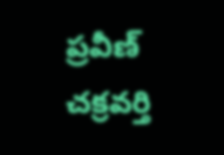ప్రవీణ్ చక్రవర్తి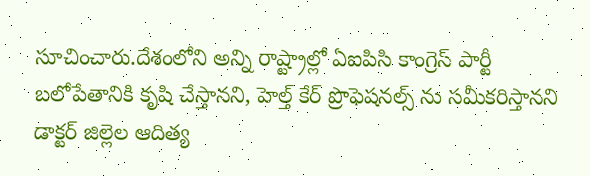సూచించారు.దేశంలోని అన్ని రాష్ట్రాల్లో ఏఐపిసి కాంగ్రెస్ పార్టీ బలోపేతానికి కృషి చేస్తానని, హెల్త్ కేర్ ప్రొఫెషనల్స్ ను సమీకరిస్తానని డాక్టర్ జిల్లెల ఆదిత్య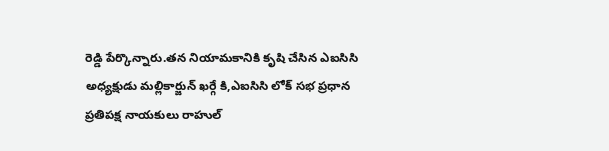రెడ్డి పేర్కొన్నారు.తన నియామకానికి కృషి చేసిన ఎఐసిసి అధ్యక్షుడు మల్లికార్జున్ ఖర్గే కి,ఎఐసిసి లోక్ సభ ప్రధాన ప్రతిపక్ష నాయకులు రాహుల్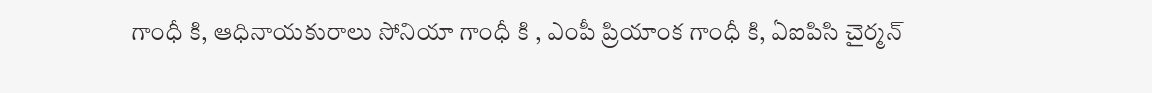గాంధీ కి, ఆధినాయకురాలు సోనియా గాంధీ కి , ఎంపీ ప్రియాంక గాంధీ కి, ఏఐపిసి చైర్మన్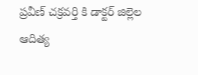ప్రవీణ్ చక్రవర్తి కి డాక్టర్ జిల్లెల ఆదిత్య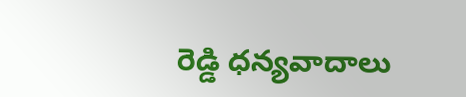రెడ్డి ధన్యవాదాలు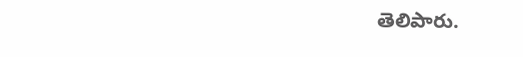తెలిపారు.